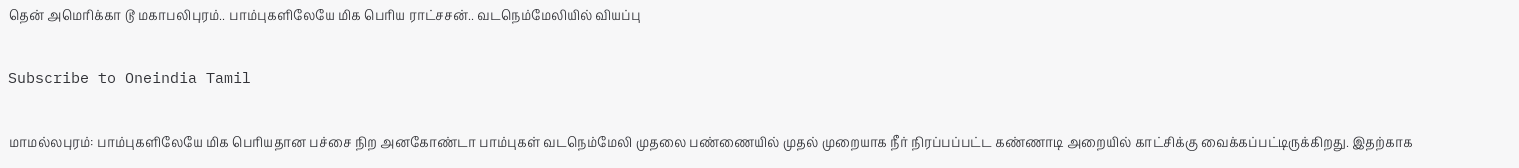தென் அமெரிக்கா டூ மகாபலிபுரம்.. பாம்புகளிலேயே மிக பெரிய ராட்சசன்.. வடநெம்மேலியில் வியப்பு

Subscribe to Oneindia Tamil

மாமல்லபுரம்: பாம்புகளிலேயே மிக பெரியதான பச்சை நிற அனகோண்டா பாம்புகள் வடநெம்மேலி முதலை பண்ணையில் முதல் முறையாக நீர் நிரப்பப்பட்ட கண்ணாடி அறையில் காட்சிக்கு வைக்கப்பட்டிருக்கிறது. இதற்காக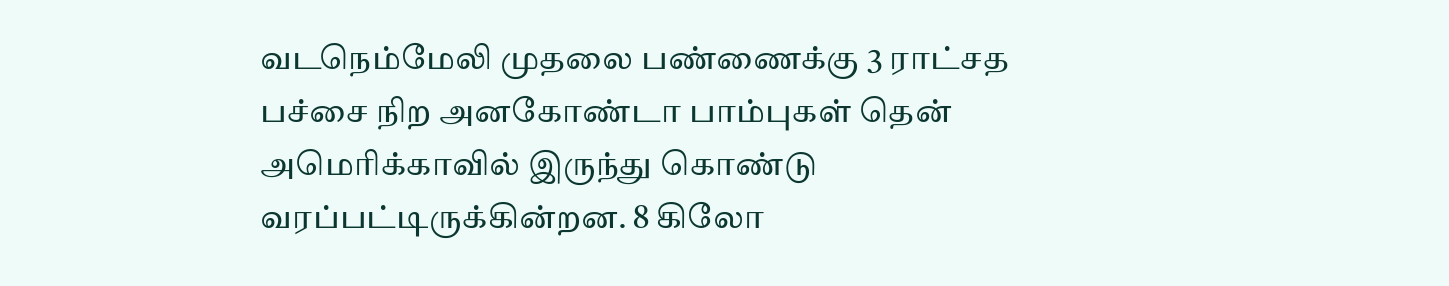வடநெம்மேலி முதலை பண்ணைக்கு 3 ராட்சத பச்சை நிற அனகோண்டா பாம்புகள் தென் அமெரிக்காவில் இருந்து கொண்டு வரப்பட்டிருக்கின்றன. 8 கிலோ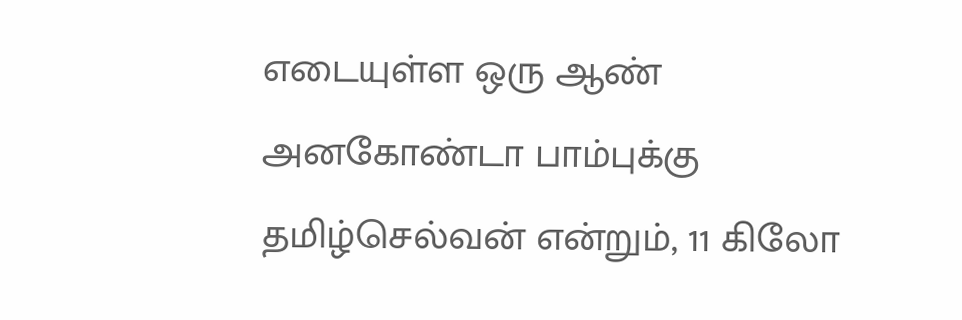எடையுள்ள ஒரு ஆண் அனகோண்டா பாம்புக்கு தமிழ்செல்வன் என்றும், 11 கிலோ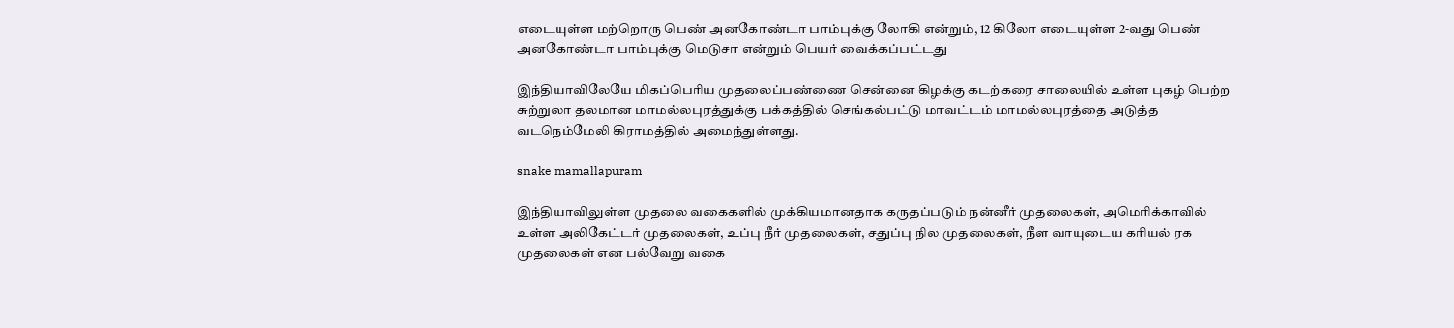எடையுள்ள மற்றொரு பெண் அனகோண்டா பாம்புக்கு லோகி என்றும், 12 கிலோ எடையுள்ள 2-வது பெண் அனகோண்டா பாம்புக்கு மெடுசா என்றும் பெயர் வைக்கப்பட்டது

இந்தியாவிலேயே மிகப்பெரிய முதலைப்பண்ணை சென்னை கிழக்கு கடற்கரை சாலையில் உள்ள புகழ் பெற்ற சுற்றுலா தலமான மாமல்லபுரத்துக்கு பக்கத்தில் செங்கல்பட்டு மாவட்டம் மாமல்லபுரத்தை அடுத்த வடநெம்மேலி கிராமத்தில் அமைந்துள்ளது.

snake mamallapuram

இந்தியாவிலுள்ள முதலை வகைகளில் முக்கியமானதாக கருதப்படும் நன்னீர் முதலைகள், அமெரிக்காவில் உள்ள அலிகேட்டர் முதலைகள், உப்பு நீர் முதலைகள், சதுப்பு நில முதலைகள், நீள வாயுடைய கரியல் ரக முதலைகள் என பல்வேறு வகை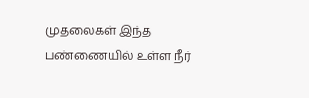முதலைகள் இந்த பண்ணையில் உள்ள நீர்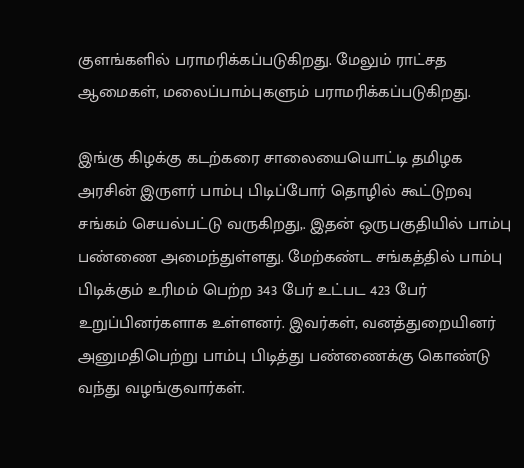குளங்களில் பராமரிக்கப்படுகிறது. மேலும் ராட்சத ஆமைகள், மலைப்பாம்புகளும் பராமரிக்கப்படுகிறது.

இங்கு கிழக்கு கடற்கரை சாலையையொட்டி தமிழக அரசின் இருளர் பாம்பு பிடிப்போர் தொழில் கூட்டுறவு சங்கம் செயல்பட்டு வருகிறது,. இதன் ஒருபகுதியில் பாம்பு பண்ணை அமைந்துள்ளது. மேற்கண்ட சங்கத்தில் பாம்பு பிடிக்கும் உரிமம் பெற்ற 343 பேர் உட்பட 423 பேர் உறுப்பினர்களாக உள்ளனர். இவர்கள், வனத்துறையினர் அனுமதிபெற்று பாம்பு பிடித்து பண்ணைக்கு கொண்டு வந்து வழங்குவார்கள்.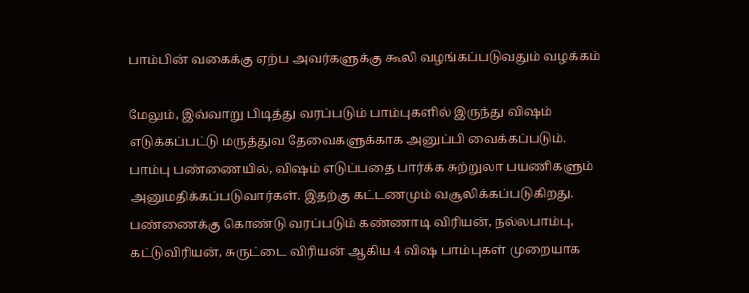பாம்பின் வகைக்கு ஏற்ப அவர்களுக்கு கூலி வழங்கப்படுவதும் வழக்கம்

மேலும், இவ்வாறு பிடித்து வரப்படும் பாம்புகளில் இருந்து விஷம் எடுக்கப்பட்டு மருத்துவ தேவைகளுக்காக அனுப்பி வைக்கப்படும். பாம்பு பண்ணையில், விஷம் எடுப்பதை பார்க்க சுற்றுலா பயணிகளும் அனுமதிக்கப்படுவார்கள். இதற்கு கட்டணமும் வசூலிக்கப்படுகிறது. பண்ணைக்கு கொண்டு வரப்படும் கண்ணாடி விரியன், நல்லபாம்பு, கட்டுவிரியன், சுருட்டை விரியன் ஆகிய 4 விஷ பாம்புகள் முறையாக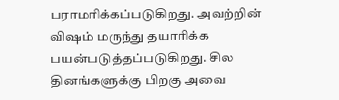பராமரிக்கப்படுகிறது. அவற்றின் விஷம் மருந்து தயாரிக்க பயன்படுத்தப்படுகிறது. சில தினங்களுக்கு பிறகு அவை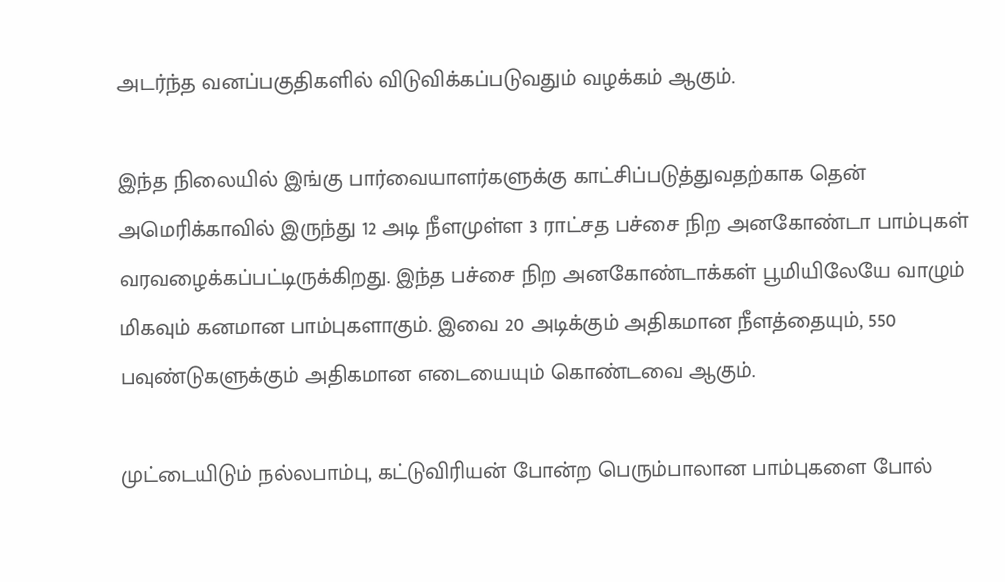அடர்ந்த வனப்பகுதிகளில் விடுவிக்கப்படுவதும் வழக்கம் ஆகும்.

இந்த நிலையில் இங்கு பார்வையாளர்களுக்கு காட்சிப்படுத்துவதற்காக தென் அமெரிக்காவில் இருந்து 12 அடி நீளமுள்ள 3 ராட்சத பச்சை நிற அனகோண்டா பாம்புகள் வரவழைக்கப்பட்டிருக்கிறது. இந்த பச்சை நிற அனகோண்டாக்கள் பூமியிலேயே வாழும் மிகவும் கனமான பாம்புகளாகும். இவை 20 அடிக்கும் அதிகமான நீளத்தையும், 550 பவுண்டுகளுக்கும் அதிகமான எடையையும் கொண்டவை ஆகும்.

முட்டையிடும் நல்லபாம்பு, கட்டுவிரியன் போன்ற பெரும்பாலான பாம்புகளை போல்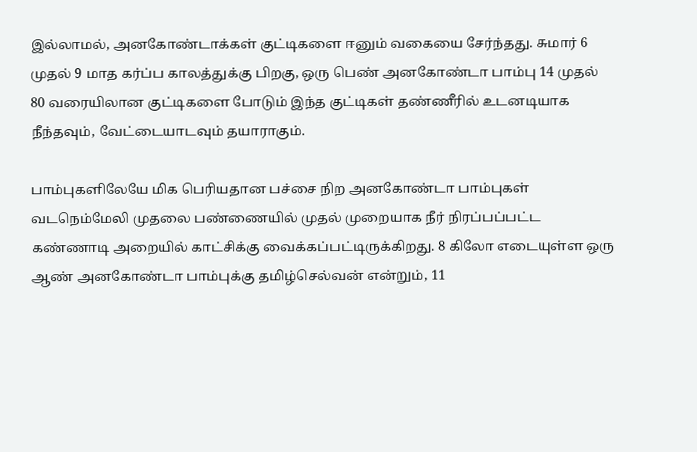இல்லாமல், அனகோண்டாக்கள் குட்டிகளை ஈனும் வகையை சேர்ந்தது. சுமார் 6 முதல் 9 மாத கர்ப்ப காலத்துக்கு பிறகு, ஒரு பெண் அனகோண்டா பாம்பு 14 முதல் 80 வரையிலான குட்டிகளை போடும் இந்த குட்டிகள் தண்ணீரில் உடனடியாக நீந்தவும், வேட்டையாடவும் தயாராகும்.

பாம்புகளிலேயே மிக பெரியதான பச்சை நிற அனகோண்டா பாம்புகள் வடநெம்மேலி முதலை பண்ணையில் முதல் முறையாக நீர் நிரப்பப்பட்ட கண்ணாடி அறையில் காட்சிக்கு வைக்கப்பட்டிருக்கிறது. 8 கிலோ எடையுள்ள ஒரு ஆண் அனகோண்டா பாம்புக்கு தமிழ்செல்வன் என்றும், 11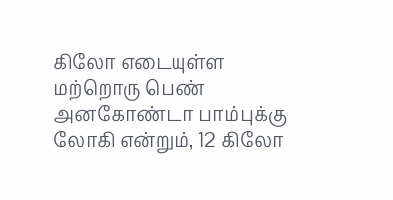கிலோ எடையுள்ள மற்றொரு பெண் அனகோண்டா பாம்புக்கு லோகி என்றும், 12 கிலோ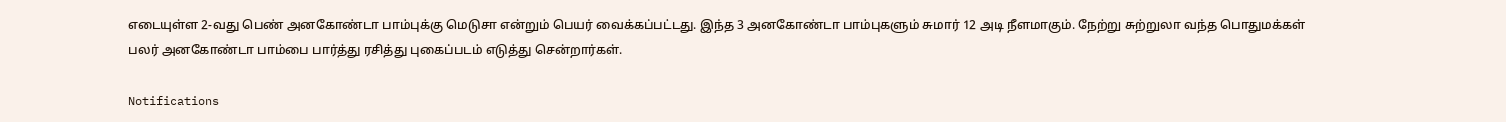எடையுள்ள 2-வது பெண் அனகோண்டா பாம்புக்கு மெடுசா என்றும் பெயர் வைக்கப்பட்டது. இந்த 3 அனகோண்டா பாம்புகளும் சுமார் 12 அடி நீளமாகும். நேற்று சுற்றுலா வந்த பொதுமக்கள் பலர் அனகோண்டா பாம்பை பார்த்து ரசித்து புகைப்படம் எடுத்து சென்றார்கள்.

Notifications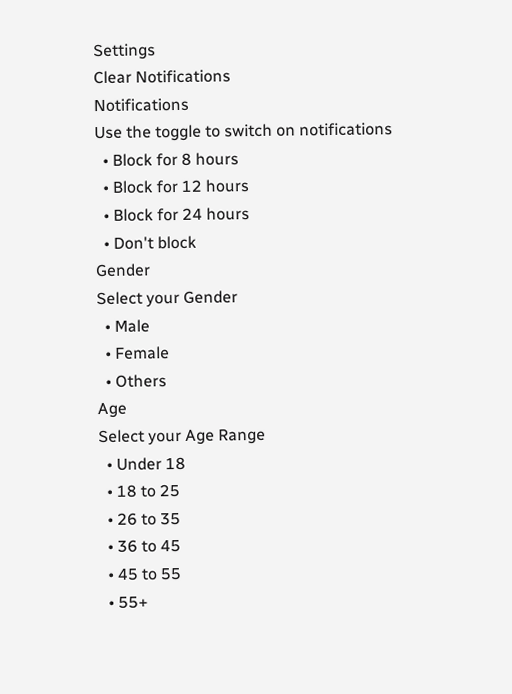Settings
Clear Notifications
Notifications
Use the toggle to switch on notifications
  • Block for 8 hours
  • Block for 12 hours
  • Block for 24 hours
  • Don't block
Gender
Select your Gender
  • Male
  • Female
  • Others
Age
Select your Age Range
  • Under 18
  • 18 to 25
  • 26 to 35
  • 36 to 45
  • 45 to 55
  • 55+